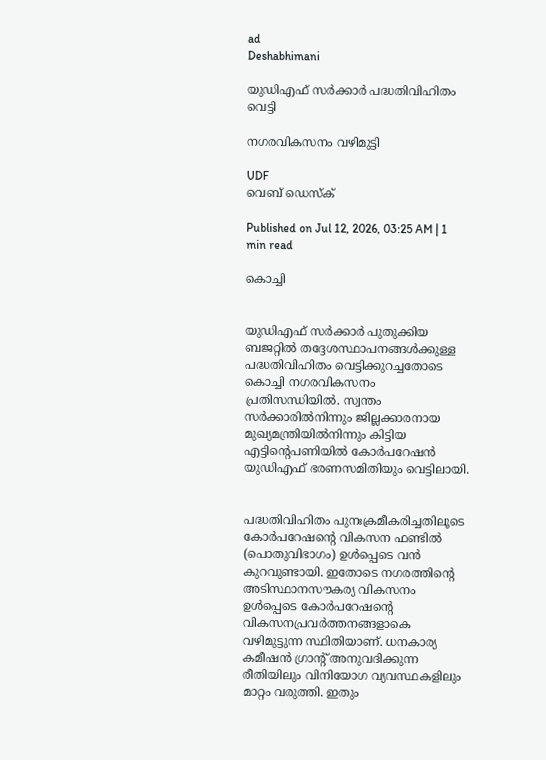ad
Deshabhimani

യുഡിഎഫ്‌ സർക്കാർ പദ്ധതിവിഹിതം വെട്ടി

നഗരവികസനം വഴിമുട്ടി

UDF
വെബ് ഡെസ്ക്

Published on Jul 12, 2026, 03:25 AM | 1 min read

കൊച്ചി


യുഡിഎഫ്‌ സർക്കാർ പുതുക്കിയ ബജറ്റിൽ തദ്ദേശസ്ഥാപനങ്ങൾക്കുള്ള പദ്ധതിവിഹിതം വെട്ടിക്കുറച്ചതോടെ കൊച്ചി നഗരവികസനം പ്രതിസന്ധിയിൽ. സ്വന്തം സർക്കാരിൽനിന്നും ജില്ലക്കാരനായ മുഖ്യമന്ത്രിയിൽനിന്നും കിട്ടിയ എട്ടിന്റെപണിയിൽ കോർപറേഷൻ യുഡിഎഫ്‌ ഭരണസമിതിയും വെട്ടിലായി.


പദ്ധതിവിഹിതം പുനഃക്രമീകരിച്ചതിലൂടെ കോർപറേഷന്റെ വികസന ഫണ്ടിൽ (പൊതുവിഭാഗം) ഉൾപ്പെടെ വൻ കുറവുണ്ടായി. ഇതോടെ നഗരത്തിന്റെ അടിസ്ഥാനസ‍ൗകര്യ വികസനം ഉൾപ്പെടെ കോർപറേഷന്റെ വികസനപ്രവർത്തനങ്ങളാകെ വഴിമുട്ടുന്ന സ്ഥിതിയാണ്‌. ധനകാര്യ കമീഷൻ ഗ്രാന്റ് അനുവദിക്കുന്ന രീതിയിലും വിനിയോഗ വ്യവസ്ഥകളിലും മാറ്റം വരുത്തി. ഇതും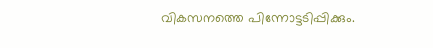വികസനത്തെ പിന്നോട്ടടിപ്പിക്കും.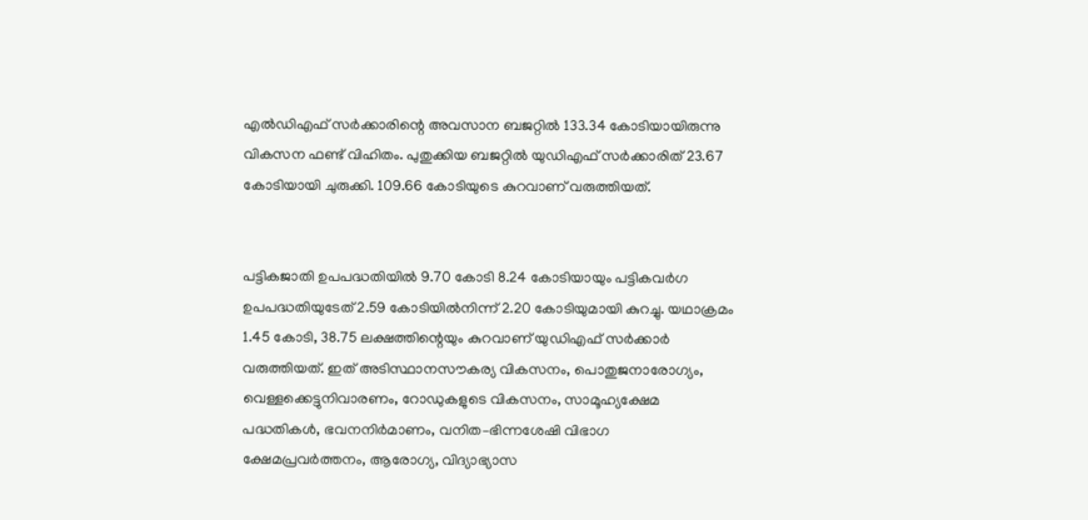എൽഡിഎഫ്‌ സർക്കാരിന്റെ അവസാന ബജറ്റിൽ 133.34 കോടിയായിരുന്നു വികസന ഫണ്ട്‌ വിഹിതം. പുതുക്കിയ ബജറ്റിൽ യുഡിഎഫ്‌ സർക്കാരിത്‌ 23.67 കോടിയായി ചുരുക്കി. 109.66 കോടിയുടെ കുറവാണ്‌ വരുത്തിയത്‌.


പട്ടികജാതി ഉപപദ്ധതിയിൽ 9.70 കോടി 8.24 കോടിയായും പട്ടികവർഗ ഉപപദ്ധതിയുടേത്‌ 2.59 കോടിയിൽനിന്ന്‌ 2.20 കോടിയുമായി കുറച്ചു. യഥാക്രമം 1.45 കോടി, 38.75 ലക്ഷത്തിന്റെയും കുറവാണ്‌ യുഡിഎഫ്‌ സർക്കാർ വരുത്തിയത്‌. ഇത്‌ അടിസ്ഥാനസ‍ൗകര്യ വികസനം, പൊതുജനാരോഗ്യം, വെള്ളക്കെട്ടുനിവാരണം, റോഡുകളുടെ വികസനം, സാമൂഹ്യക്ഷേമ പദ്ധതികൾ, ഭവനനിർമാണം, വനിത–ഭിന്നശേഷി വിഭാഗ ക്ഷേമപ്രവർത്തനം, ആരോഗ്യ, വിദ്യാഭ്യാസ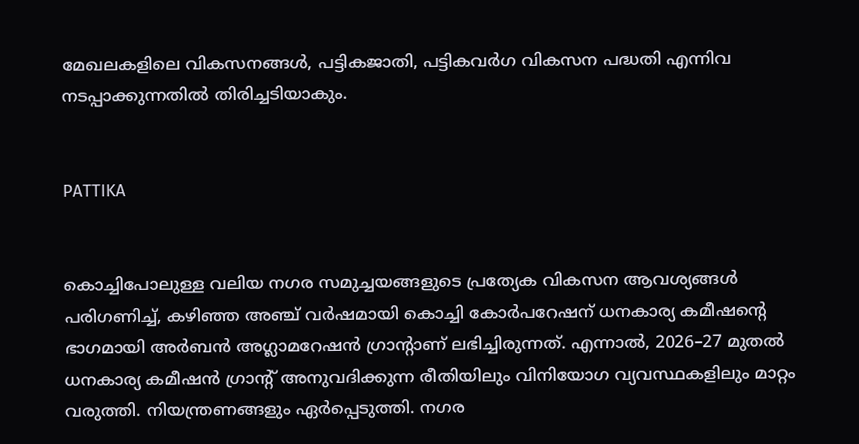മേഖലകളിലെ വികസനങ്ങൾ, പട്ടികജാതി, പട്ടികവർഗ വികസന പദ്ധതി എന്നിവ നടപ്പാക്കുന്നതിൽ തിരിച്ചടിയാകും.


PATTIKA


കൊച്ചിപോലുള്ള വലിയ നഗര സമുച്ചയങ്ങളുടെ പ്രത്യേക വികസന ആവശ്യങ്ങൾ പരിഗണിച്ച്‌, കഴിഞ്ഞ അഞ്ച് വർഷമായി കൊച്ചി കോർപറേഷന് ധനകാര്യ കമീഷന്റെ ഭാഗമായി അർബൻ അഗ്ലാമറേഷൻ ഗ്രാന്റാണ്‌ ലഭിച്ചിരുന്നത്‌. എന്നാൽ, 2026–27 മുതൽ ധനകാര്യ കമീഷൻ ഗ്രാന്റ് അനുവദിക്കുന്ന രീതിയിലും വിനിയോഗ വ്യവസ്ഥകളിലും മാറ്റം വരുത്തി. നിയന്ത്രണങ്ങളും ഏർപ്പെടുത്തി. നഗര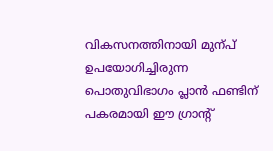വികസനത്തിനായി മുന്പ്‌ ഉപയോഗിച്ചിരുന്ന പൊതുവിഭാഗം പ്ലാൻ ഫണ്ടിന് പകരമായി ഈ ഗ്രാന്റ്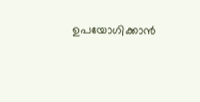ഉപയോഗിക്കാൻ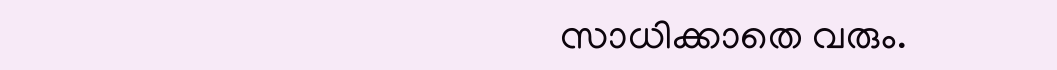സാധിക്കാതെ വരും.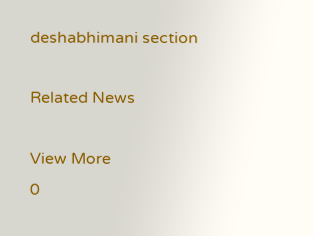deshabhimani section

Related News

View More
0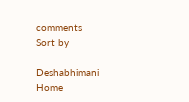comments
Sort by

Deshabhimani
Home